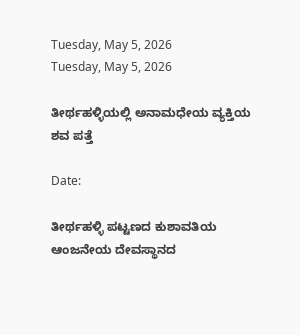Tuesday, May 5, 2026
Tuesday, May 5, 2026

ತೀರ್ಥಹಳ್ಳಿಯಲ್ಲಿ ಅನಾಮಧೇಯ ವ್ಯಕ್ತಿಯ ಶವ ಪತ್ತೆ

Date:

ತೀರ್ಥಹಳ್ಳಿ ಪಟ್ಟಣದ ಕುಶಾವತಿಯ ಆಂಜನೇಯ ದೇವಸ್ಥಾನದ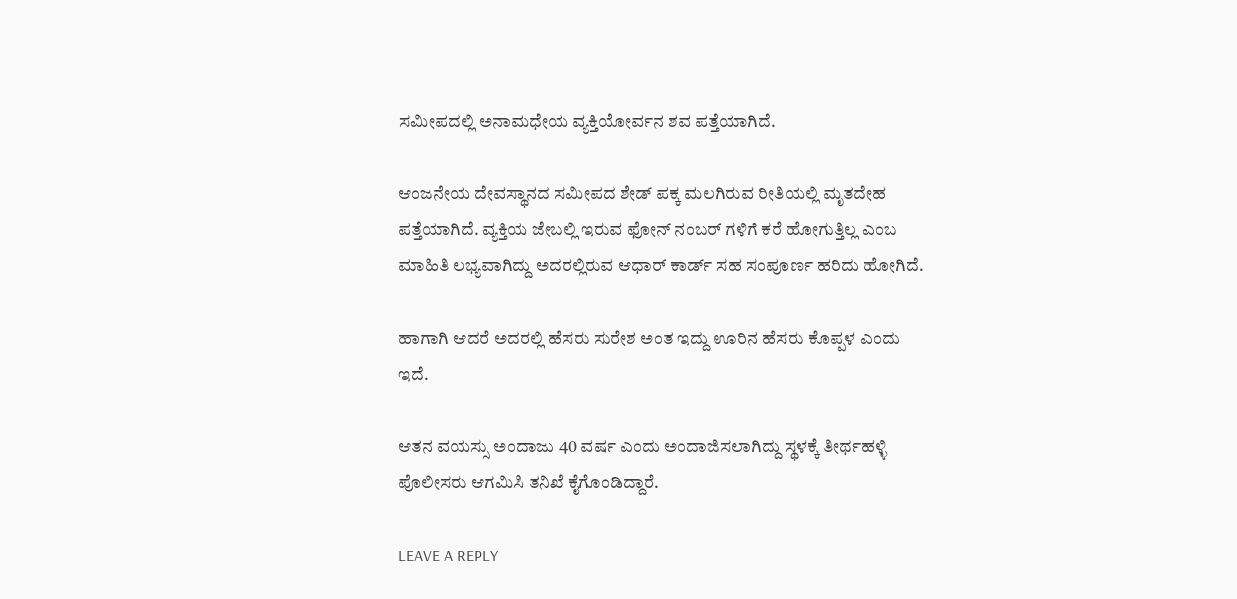ಸಮೀಪದಲ್ಲಿ ಅನಾಮಧೇಯ ವ್ಯಕ್ತಿಯೋರ್ವನ ಶವ ಪತ್ತೆಯಾಗಿದೆ.

ಆಂಜನೇಯ ದೇವಸ್ಥಾನದ ಸಮೀಪದ ಶೇಡ್ ಪಕ್ಕ ಮಲಗಿರುವ ರೀತಿಯಲ್ಲಿ ಮೃತದೇಹ ಪತ್ತೆಯಾಗಿದೆ. ವ್ಯಕ್ತಿಯ ಜೇಬಲ್ಲಿ ಇರುವ ಫೋನ್ ನಂಬರ್ ಗಳಿಗೆ ಕರೆ ಹೋಗುತ್ತಿಲ್ಲ ಎಂಬ ಮಾಹಿತಿ ಲಭ್ಯವಾಗಿದ್ದು ಅದರಲ್ಲಿರುವ ಆಧಾರ್ ಕಾರ್ಡ್ ಸಹ ಸಂಪೂರ್ಣ ಹರಿದು ಹೋಗಿದೆ.

ಹಾಗಾಗಿ ಆದರೆ ಅದರಲ್ಲಿ ಹೆಸರು ಸುರೇಶ ಅಂತ ಇದ್ದು ಊರಿನ ಹೆಸರು ಕೊಪ್ಪಳ ಎಂದು ಇದೆ.

ಆತನ ವಯಸ್ಸು ಅಂದಾಜು 40 ವರ್ಷ ಎಂದು ಅಂದಾಜಿಸಲಾಗಿದ್ದು ಸ್ಥಳಕ್ಕೆ ತೀರ್ಥಹಳ್ಳಿ ಪೊಲೀಸರು ಆಗಮಿಸಿ ತನಿಖೆ ಕೈಗೊಂಡಿದ್ದಾರೆ.

LEAVE A REPLY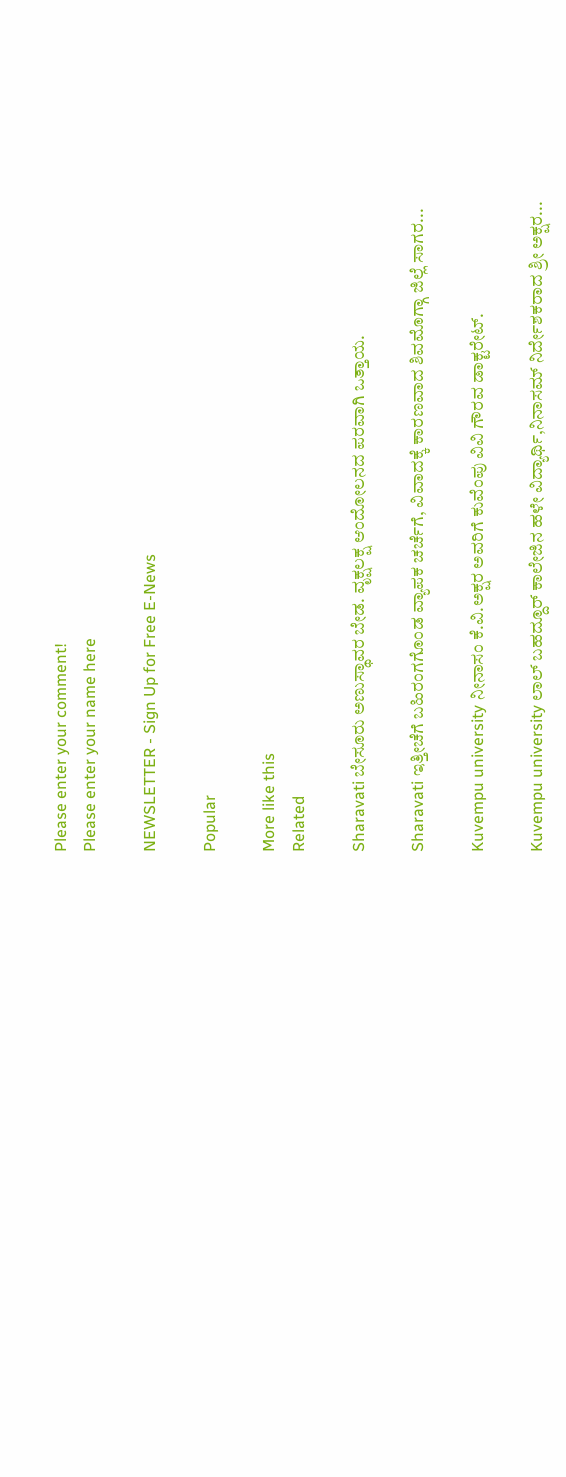Please enter your comment!
Please enter your name here

NEWSLETTER - Sign Up for Free E-News

Popular

More like this
Related

Sharavati ಬೇಸೂರು ಅಣುಸ್ಥಾವರ ಬೇಡ. ವೃಕ್ಷಲಕ್ಷ ಆಂದೋಲನದ ಪರವಾಗಿ ಒತ್ತಾಯ.

Sharavati ಇತ್ತೀಚೆಗೆ ಬಹಿರಂಗಗೊಂಡ ವ್ಯಾಪಕ ಚರ್ಚೆಗೆ, ವಿವಾದಕ್ಕೆ ಕಾರಣವಾದ ಶಿವಮೊಗ್ಗಾ ಜಿಲ್ಲೆ ಸಾಗರ...

Kuvempu university ನೀನಾಸಂ ಕೆ.ವಿ.ಅಕ್ಷರ ಅವರಿಗೆ ಕುವೆಂಪು ವಿವಿ ಗೌರವ ಡಾಕ್ಟರೇಟ್.

Kuvempu university ಲಾಲ್ ಬಹದ್ದೂರ್ ಕಾಲೇಜಿನ ಹಳೇ ವಿದ್ಯಾರ್ಥಿ,ನಿನಾಸಮ್ ನಿರ್ದೇಶಕರಾದ ಶ್ರೀ ಅಕ್ಷರ...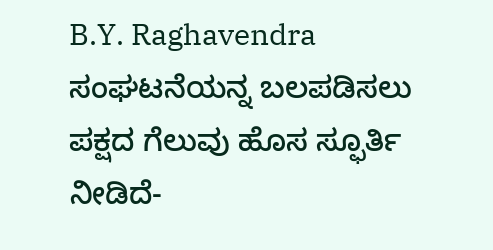B.Y. Raghavendra ಸಂಘಟನೆಯನ್ನ ಬಲಪಡಿಸಲು ಪಕ್ಷದ ಗೆಲುವು ಹೊಸ ಸ್ಫೂರ್ತಿ ನೀಡಿದೆ-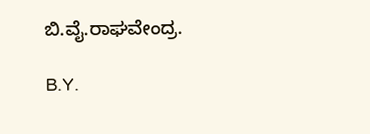ಬಿ.ವೈ.ರಾಘವೇಂದ್ರ.

B.Y.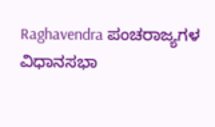Raghavendra ಪಂಚರಾಜ್ಯಗಳ ವಿಧಾನಸಭಾ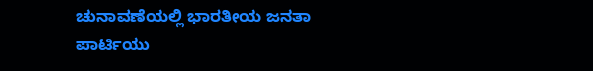ಚುನಾವಣೆಯಲ್ಲಿ ಭಾರತೀಯ ಜನತಾ ಪಾರ್ಟಿಯು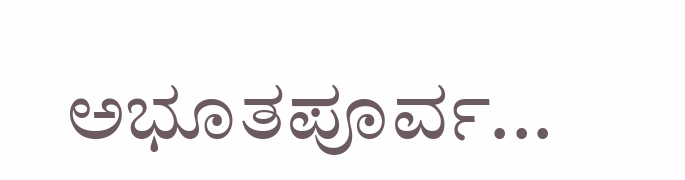ಅಭೂತಪೂರ್ವ...